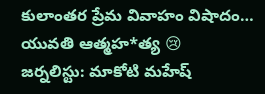కులాంతర ప్రేమ వివాహం విషాదం… యువతి ఆత్మహ*త్య 😢
జర్నలిస్టు: మాకోటి మహేష్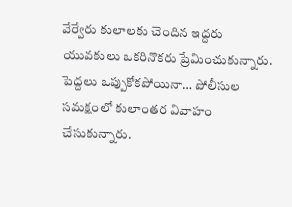వేర్వేరు కులాలకు చెందిన ఇద్దరు యువకులు ఒకరినొకరు ప్రేమించుకున్నారు. పెద్దలు ఒప్పుకోకపోయినా… పోలీసుల సమక్షంలో కులాంతర వివాహం చేసుకున్నారు.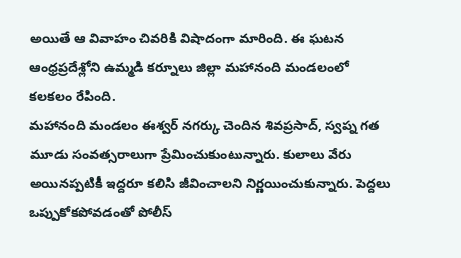అయితే ఆ వివాహం చివరికి విషాదంగా మారింది. ఈ ఘటన ఆంధ్రప్రదేశ్లోని ఉమ్మడి కర్నూలు జిల్లా మహానంది మండలంలో కలకలం రేపింది.
మహానంది మండలం ఈశ్వర్ నగర్కు చెందిన శివప్రసాద్, స్వప్న గత మూడు సంవత్సరాలుగా ప్రేమించుకుంటున్నారు. కులాలు వేరు అయినప్పటికీ ఇద్దరూ కలిసి జీవించాలని నిర్ణయించుకున్నారు. పెద్దలు ఒప్పుకోకపోవడంతో పోలీస్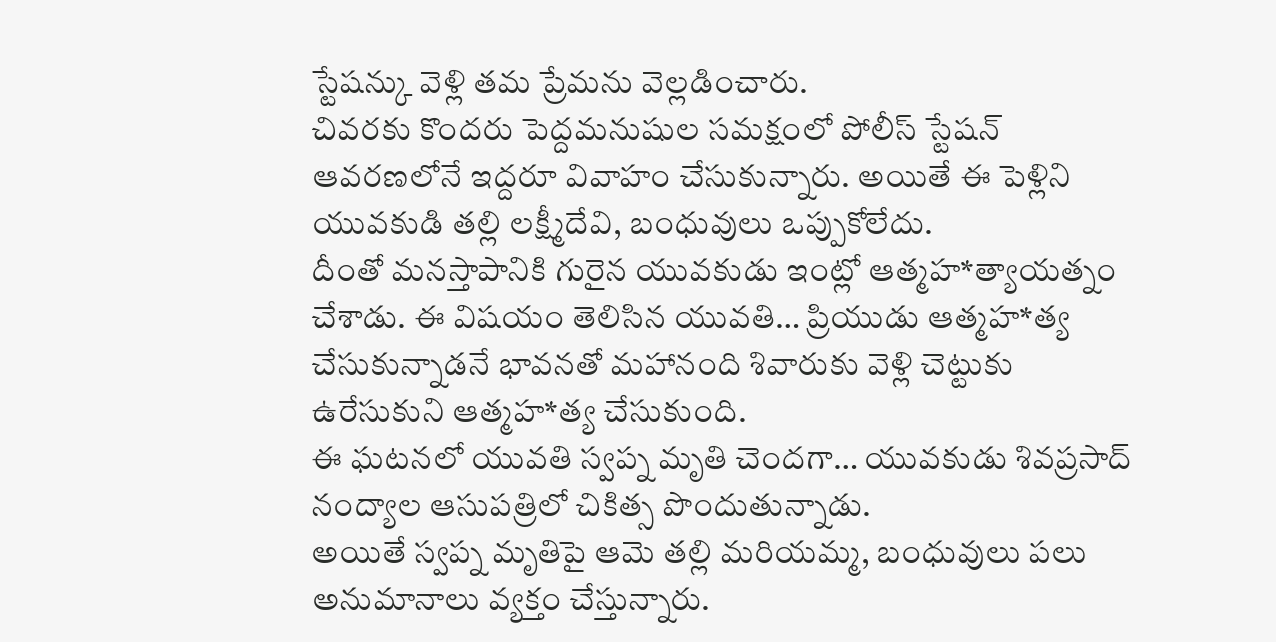స్టేషన్కు వెళ్లి తమ ప్రేమను వెల్లడించారు.
చివరకు కొందరు పెద్దమనుషుల సమక్షంలో పోలీస్ స్టేషన్ ఆవరణలోనే ఇద్దరూ వివాహం చేసుకున్నారు. అయితే ఈ పెళ్లిని యువకుడి తల్లి లక్ష్మీదేవి, బంధువులు ఒప్పుకోలేదు.
దీంతో మనస్తాపానికి గురైన యువకుడు ఇంట్లో ఆత్మహ*త్యాయత్నం చేశాడు. ఈ విషయం తెలిసిన యువతి… ప్రియుడు ఆత్మహ*త్య చేసుకున్నాడనే భావనతో మహానంది శివారుకు వెళ్లి చెట్టుకు ఉరేసుకుని ఆత్మహ*త్య చేసుకుంది.
ఈ ఘటనలో యువతి స్వప్న మృతి చెందగా… యువకుడు శివప్రసాద్ నంద్యాల ఆసుపత్రిలో చికిత్స పొందుతున్నాడు.
అయితే స్వప్న మృతిపై ఆమె తల్లి మరియమ్మ, బంధువులు పలు అనుమానాలు వ్యక్తం చేస్తున్నారు.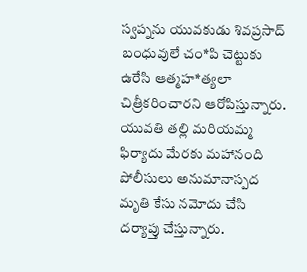స్వప్నను యువకుడు శివప్రసాద్ బంధువులే చం*పి చెట్టుకు ఉరేసి ఆత్మహ*త్యలా చిత్రీకరించారని ఆరోపిస్తున్నారు.
యువతి తల్లి మరియమ్మ ఫిర్యాదు మేరకు మహానంది పోలీసులు అనుమానాస్పద మృతి కేసు నమోదు చేసి దర్యాప్తు చేస్తున్నారు.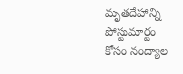మృతదేహాన్ని పోస్టుమార్టం కోసం నంద్యాల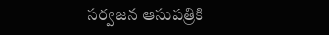సర్వజన ఆసుపత్రికి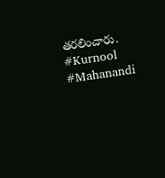తరలించారు.
#Kurnool
#Mahanandi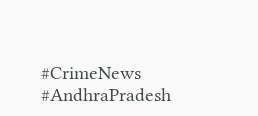#CrimeNews
#AndhraPradesh